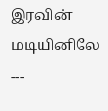இரவின் மடியினிலே
---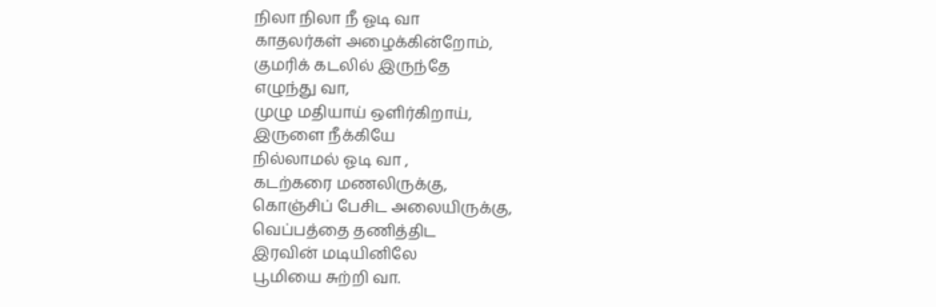நிலா நிலா நீ ஓடி வா
காதலர்கள் அழைக்கின்றோம்,
குமரிக் கடலில் இருந்தே
எழுந்து வா,
முழு மதியாய் ஒளிர்கிறாய்,
இருளை நீக்கியே
நில்லாமல் ஓடி வா ,
கடற்கரை மணலிருக்கு,
கொஞ்சிப் பேசிட அலையிருக்கு,
வெப்பத்தை தணித்திட
இரவின் மடியினிலே
பூமியை சுற்றி வா.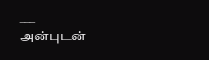___
அன்புடன்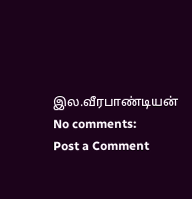இல.வீரபாண்டியன்
No comments:
Post a Comment